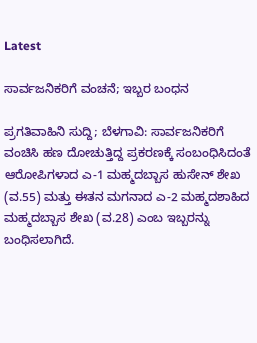Latest

ಸಾರ್ವಜನಿಕರಿಗೆ ವಂಚನೆ; ಇಬ್ಬರ ಬಂಧನ

ಪ್ರಗತಿವಾಹಿನಿ ಸುದ್ದಿ; ಬೆಳಗಾವಿ: ಸಾರ್ವಜನಿಕರಿಗೆ ವಂಚಿಸಿ ಹಣ ದೋಚುತ್ತಿದ್ದ ಪ್ರಕರಣಕ್ಕೆ ಸಂಬಂಧಿಸಿದಂತೆ ಆರೋಪಿಗಳಾದ ಎ-1 ಮಹ್ಮದಬ್ಬಾಸ ಹುಸೇನ್ ಶೇಖ (ವ.55) ಮತ್ತು ಈತನ ಮಗನಾದ ಎ-2 ಮಹ್ಮದಶಾಹಿದ ಮಹ್ಮದಬ್ಬಾಸ ಶೇಖ (ವ.28) ಎಂಬ ಇಬ್ಬರನ್ನು ಬಂಧಿಸಲಾಗಿದೆ.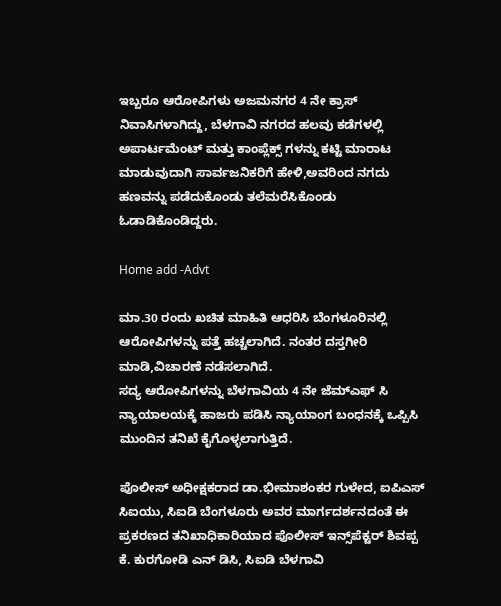ಇಬ್ಬರೂ ಆರೋಪಿಗಳು ಅಜಮನಗರ 4 ನೇ ಕ್ರಾಸ್ ನಿವಾಸಿಗಳಾಗಿದ್ದು, ಬೆಳಗಾವಿ ನಗರದ ಹಲವು ಕಡೆಗಳಲ್ಲಿ ಅಪಾರ್ಟಮೆಂಟ್ ಮತ್ತು ಕಾಂಪ್ಲೆಕ್ಸ್ ಗಳನ್ನು ಕಟ್ಟಿ ಮಾರಾಟ ಮಾಡುವುದಾಗಿ ಸಾರ್ವಜನಿಕರಿಗೆ ಹೇಳಿ,ಅವರಿಂದ ನಗದು ಹಣವನ್ನು ಪಡೆದುಕೊಂಡು ತಲೆಮರೆಸಿಕೊಂಡು ಓಡಾಡಿಕೊಂಡಿದ್ದರು.

Home add -Advt

ಮಾ.30 ರಂದು ಖಚಿತ ಮಾಹಿತಿ ಆಧರಿಸಿ ಬೆಂಗಳೂರಿನಲ್ಲಿ ಆರೋಪಿಗಳನ್ನು ಪತ್ತೆ ಹಚ್ಚಲಾಗಿದೆ. ನಂತರ ದಸ್ತಗೀರಿ ಮಾಡಿ,ವಿಚಾರಣೆ ನಡೆಸಲಾಗಿದೆ.
ಸದ್ಯ ಆರೋಪಿಗಳನ್ನು ಬೆಳಗಾವಿಯ 4 ನೇ ಜೆಮ್ಎಫ್ ಸಿ ನ್ಯಾಯಾಲಯಕ್ಕೆ ಹಾಜರು ಪಡಿಸಿ ನ್ಯಾಯಾಂಗ ಬಂಧನಕ್ಕೆ ಒಪ್ಪಿಸಿ ಮುಂದಿನ ತನಿಖೆ ಕೈಗೊಳ್ಳಲಾಗುತ್ತಿದೆ.

ಪೊಲೀಸ್ ಅಧೀಕ್ಷಕರಾದ ಡಾ.ಭೀಮಾಶಂಕರ ಗುಳೇದ, ಐಪಿಎಸ್ ಸಿಐಯು, ಸಿಐಡಿ ಬೆಂಗಳೂರು ಅವರ ಮಾರ್ಗದರ್ಶನದಂತೆ ಈ ಪ್ರಕರಣದ ತನಿಖಾಧಿಕಾರಿಯಾದ ಪೊಲೀಸ್ ಇನ್ಸ್‌ಪೆಕ್ಟರ್ ಶಿವಪ್ಪ ಕೆ. ಕುರಗೋಡಿ ಎನ್ ಡಿಸಿ, ಸಿಐಡಿ ಬೆಳಗಾವಿ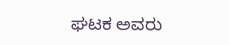ಘಟಕ ಅವರು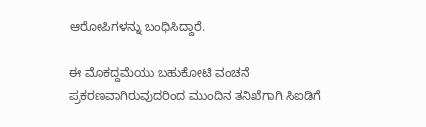ಆರೋಪಿಗಳನ್ನು ಬಂಧಿಸಿದ್ದಾರೆ.

ಈ ಮೊಕದ್ದಮೆಯು ಬಹುಕೋಟಿ ವಂಚನೆ ಪ್ರಕರಣವಾಗಿರುವುದರಿಂದ ಮುಂದಿನ ತನಿಖೆಗಾಗಿ ಸಿಐಡಿಗೆ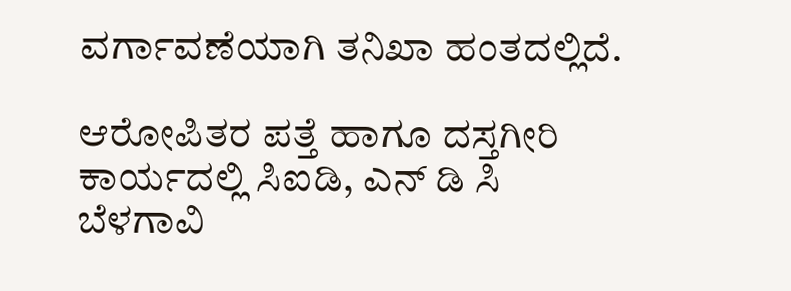ವರ್ಗಾವಣೆಯಾಗಿ ತನಿಖಾ ಹಂತದಲ್ಲಿದೆ.

ಆರೋಪಿತರ ಪತ್ತೆ ಹಾಗೂ ದಸ್ತಗೀರಿ ಕಾರ್ಯದಲ್ಲಿ ಸಿಐಡಿ, ಎನ್ ಡಿ ಸಿ ಬೆಳಗಾವಿ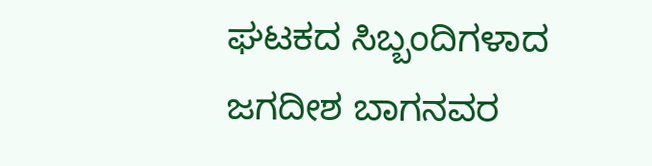ಘಟಕದ ಸಿಬ್ಬಂದಿಗಳಾದ ಜಗದೀಶ ಬಾಗನವರ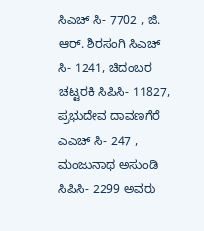ಸಿಎಚ್ ಸಿ- 7702 , ಜಿ. ಆರ್. ಶಿರಸಂಗಿ ಸಿಎಚ್ ಸಿ- 1241, ಚಿದಂಬರ ಚಟ್ಟರಕಿ ಸಿಪಿಸಿ- 11827, ಪ್ರಭುದೇವ ದಾವಣಗೆರೆ ಎಎಚ್ ಸಿ- 247 , ಮಂಜುನಾಥ ಅಸುಂಡಿ ಸಿಪಿಸಿ- 2299 ಅವರು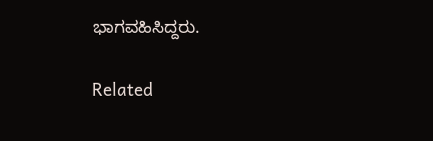ಭಾಗವಹಿಸಿದ್ದರು.

Related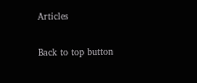Articles

Back to top button